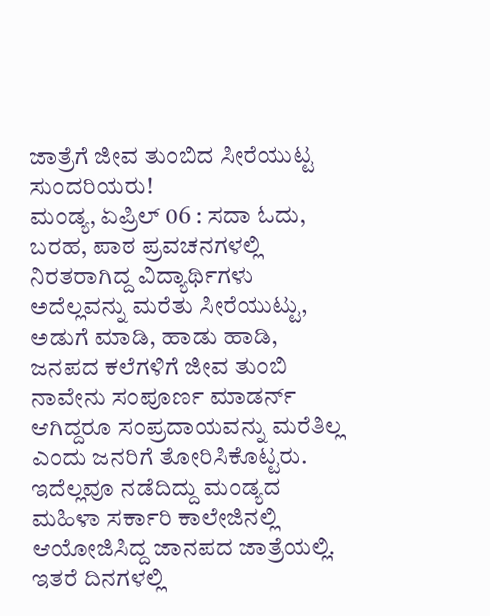ಜಾತ್ರೆಗೆ ಜೀವ ತುಂಬಿದ ಸೀರೆಯುಟ್ಟ ಸುಂದರಿಯರು!
ಮಂಡ್ಯ, ಏಪ್ರಿಲ್ 06 : ಸದಾ ಓದು, ಬರಹ, ಪಾಠ ಪ್ರವಚನಗಳಲ್ಲಿ ನಿರತರಾಗಿದ್ದ ವಿದ್ಯಾರ್ಥಿಗಳು ಅದೆಲ್ಲವನ್ನು ಮರೆತು ಸೀರೆಯುಟ್ಟು, ಅಡುಗೆ ಮಾಡಿ, ಹಾಡು ಹಾಡಿ, ಜನಪದ ಕಲೆಗಳಿಗೆ ಜೀವ ತುಂಬಿ ನಾವೇನು ಸಂಪೂರ್ಣ ಮಾಡರ್ನ್ ಆಗಿದ್ದರೂ ಸಂಪ್ರದಾಯವನ್ನು ಮರೆತಿಲ್ಲ ಎಂದು ಜನರಿಗೆ ತೋರಿಸಿಕೊಟ್ಟರು.
ಇದೆಲ್ಲವೂ ನಡೆದಿದ್ದು ಮಂಡ್ಯದ ಮಹಿಳಾ ಸರ್ಕಾರಿ ಕಾಲೇಜಿನಲ್ಲಿ ಆಯೋಜಿಸಿದ್ದ ಜಾನಪದ ಜಾತ್ರೆಯಲ್ಲಿ. ಇತರೆ ದಿನಗಳಲ್ಲಿ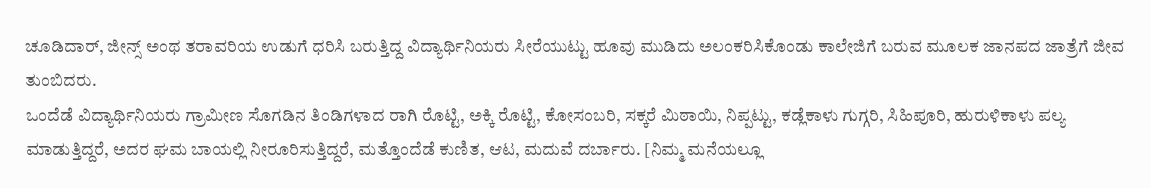ಚೂಡಿದಾರ್, ಜೀನ್ಸ್ ಅಂಥ ತರಾವರಿಯ ಉಡುಗೆ ಧರಿಸಿ ಬರುತ್ತಿದ್ದ ವಿದ್ಯಾರ್ಥಿನಿಯರು ಸೀರೆಯುಟ್ಟು ಹೂವು ಮುಡಿದು ಅಲಂಕರಿಸಿಕೊಂಡು ಕಾಲೇಜಿಗೆ ಬರುವ ಮೂಲಕ ಜಾನಪದ ಜಾತ್ರೆಗೆ ಜೀವ ತುಂಬಿದರು.
ಒಂದೆಡೆ ವಿದ್ಯಾರ್ಥಿನಿಯರು ಗ್ರಾಮೀಣ ಸೊಗಡಿನ ತಿಂಡಿಗಳಾದ ರಾಗಿ ರೊಟ್ಟಿ, ಅಕ್ಕಿ ರೊಟ್ಟಿ, ಕೋಸಂಬರಿ, ಸಕ್ಕರೆ ಮಿಠಾಯಿ, ನಿಪ್ಪಟ್ಟು, ಕಡ್ಲೆಕಾಳು ಗುಗ್ಗರಿ, ಸಿಹಿಪೂರಿ, ಹುರುಳಿಕಾಳು ಪಲ್ಯ ಮಾಡುತ್ತಿದ್ದರೆ, ಅದರ ಘಮ ಬಾಯಲ್ಲಿ ನೀರೂರಿಸುತ್ತಿದ್ದರೆ, ಮತ್ತೊಂದೆಡೆ ಕುಣಿತ, ಆಟ, ಮದುವೆ ದರ್ಬಾರು. [ನಿಮ್ಮ ಮನೆಯಲ್ಲೂ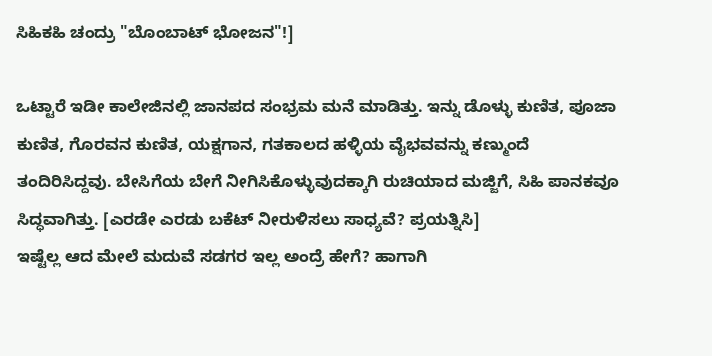ಸಿಹಿಕಹಿ ಚಂದ್ರು "ಬೊಂಬಾಟ್ ಭೋಜನ"!]

ಒಟ್ಟಾರೆ ಇಡೀ ಕಾಲೇಜಿನಲ್ಲಿ ಜಾನಪದ ಸಂಭ್ರಮ ಮನೆ ಮಾಡಿತ್ತು. ಇನ್ನು ಡೊಳ್ಳು ಕುಣಿತ, ಪೂಜಾ ಕುಣಿತ, ಗೊರವನ ಕುಣಿತ, ಯಕ್ಷಗಾನ, ಗತಕಾಲದ ಹಳ್ಳಿಯ ವೈಭವವನ್ನು ಕಣ್ಮುಂದೆ ತಂದಿರಿಸಿದ್ದವು. ಬೇಸಿಗೆಯ ಬೇಗೆ ನೀಗಿಸಿಕೊಳ್ಳುವುದಕ್ಕಾಗಿ ರುಚಿಯಾದ ಮಜ್ಜಿಗೆ, ಸಿಹಿ ಪಾನಕವೂ ಸಿದ್ಧವಾಗಿತ್ತು. [ಎರಡೇ ಎರಡು ಬಕೆಟ್ ನೀರುಳಿಸಲು ಸಾಧ್ಯವೆ? ಪ್ರಯತ್ನಿಸಿ]
ಇಷ್ಟೆಲ್ಲ ಆದ ಮೇಲೆ ಮದುವೆ ಸಡಗರ ಇಲ್ಲ ಅಂದ್ರೆ ಹೇಗೆ? ಹಾಗಾಗಿ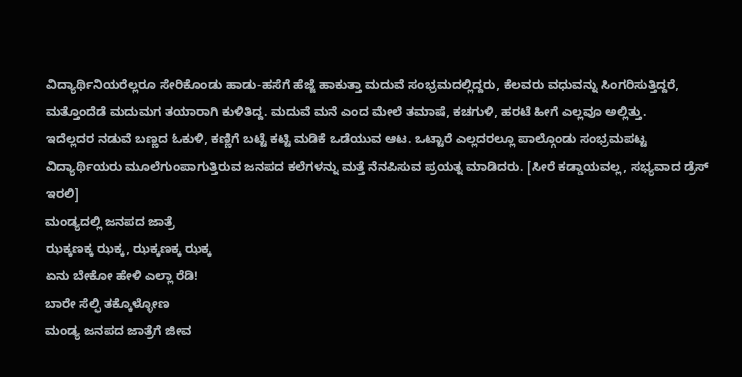ವಿದ್ಯಾರ್ಥಿನಿಯರೆಲ್ಲರೂ ಸೇರಿಕೊಂಡು ಹಾಡು-ಹಸೆಗೆ ಹೆಜ್ಜೆ ಹಾಕುತ್ತಾ ಮದುವೆ ಸಂಭ್ರಮದಲ್ಲಿದ್ದರು, ಕೆಲವರು ವಧುವನ್ನು ಸಿಂಗರಿಸುತ್ತಿದ್ದರೆ, ಮತ್ತೊಂದೆಡೆ ಮದುಮಗ ತಯಾರಾಗಿ ಕುಳಿತಿದ್ದ. ಮದುವೆ ಮನೆ ಎಂದ ಮೇಲೆ ತಮಾಷೆ, ಕಚಗುಳಿ, ಹರಟೆ ಹೀಗೆ ಎಲ್ಲವೂ ಅಲ್ಲಿತ್ತು.
ಇದೆಲ್ಲದರ ನಡುವೆ ಬಣ್ಣದ ಓಕುಳಿ, ಕಣ್ಣಿಗೆ ಬಟ್ಟೆ ಕಟ್ಟಿ ಮಡಿಕೆ ಒಡೆಯುವ ಆಟ. ಒಟ್ಟಾರೆ ಎಲ್ಲದರಲ್ಲೂ ಪಾಲ್ಗೊಂಡು ಸಂಭ್ರಮಪಟ್ಟ ವಿದ್ಯಾರ್ಥಿಯರು ಮೂಲೆಗುಂಪಾಗುತ್ತಿರುವ ಜನಪದ ಕಲೆಗಳನ್ನು ಮತ್ತೆ ನೆನಪಿಸುವ ಪ್ರಯತ್ನ ಮಾಡಿದರು. [ಸೀರೆ ಕಡ್ಡಾಯವಲ್ಲ, ಸಭ್ಯವಾದ ಡ್ರೆಸ್ ಇರಲಿ]
ಮಂಡ್ಯದಲ್ಲಿ ಜನಪದ ಜಾತ್ರೆ
ಝಕ್ಕಣಕ್ಕ ಝಕ್ಕ, ಝಕ್ಕಣಕ್ಕ ಝಕ್ಕ
ಏನು ಬೇಕೋ ಹೇಳಿ ಎಲ್ಲಾ ರೆಡಿ!
ಬಾರೇ ಸೆಲ್ಫಿ ತಕ್ಕೊಳ್ಳೋಣ
ಮಂಡ್ಯ ಜನಪದ ಜಾತ್ರೆಗೆ ಜೀವ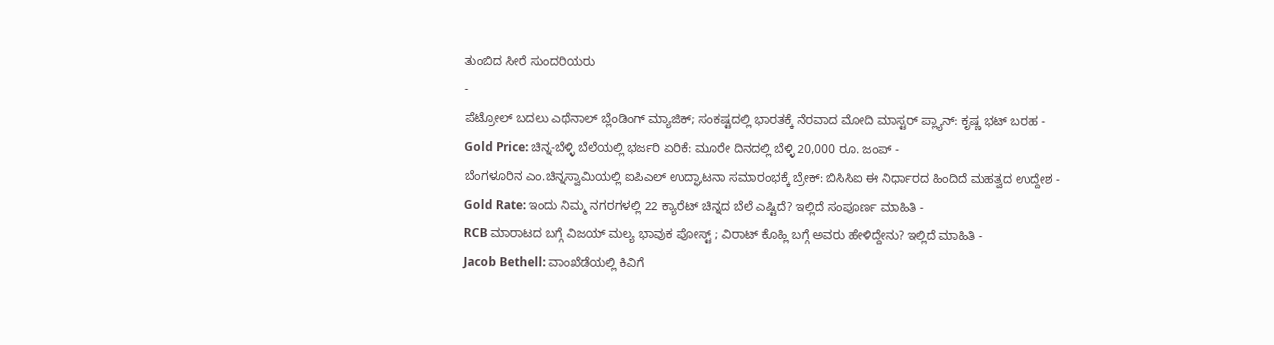ತುಂಬಿದ ಸೀರೆ ಸುಂದರಿಯರು
-
ಪೆಟ್ರೋಲ್ ಬದಲು ಎಥೆನಾಲ್ ಬ್ಲೆಂಡಿಂಗ್ ಮ್ಯಾಜಿಕ್; ಸಂಕಷ್ಟದಲ್ಲಿ ಭಾರತಕ್ಕೆ ನೆರವಾದ ಮೋದಿ ಮಾಸ್ಟರ್ ಪ್ಲ್ಯಾನ್: ಕೃಷ್ಣ ಭಟ್ ಬರಹ -
Gold Price: ಚಿನ್ನ-ಬೆಳ್ಳಿ ಬೆಲೆಯಲ್ಲಿ ಭರ್ಜರಿ ಏರಿಕೆ: ಮೂರೇ ದಿನದಲ್ಲಿ ಬೆಳ್ಳಿ 20,000 ರೂ. ಜಂಪ್ -
ಬೆಂಗಳೂರಿನ ಎಂ.ಚಿನ್ನಸ್ವಾಮಿಯಲ್ಲಿ ಐಪಿಎಲ್ ಉದ್ಘಾಟನಾ ಸಮಾರಂಭಕ್ಕೆ ಬ್ರೇಕ್: ಬಿಸಿಸಿಐ ಈ ನಿರ್ಧಾರದ ಹಿಂದಿದೆ ಮಹತ್ವದ ಉದ್ದೇಶ -
Gold Rate: ಇಂದು ನಿಮ್ಮ ನಗರಗಳಲ್ಲಿ 22 ಕ್ಯಾರೆಟ್ ಚಿನ್ನದ ಬೆಲೆ ಎಷ್ಟಿದೆ? ಇಲ್ಲಿದೆ ಸಂಪೂರ್ಣ ಮಾಹಿತಿ -
RCB ಮಾರಾಟದ ಬಗ್ಗೆ ವಿಜಯ್ ಮಲ್ಯ ಭಾವುಕ ಪೋಸ್ಟ್ ; ವಿರಾಟ್ ಕೊಹ್ಲಿ ಬಗ್ಗೆ ಅವರು ಹೇಳಿದ್ದೇನು? ಇಲ್ಲಿದೆ ಮಾಹಿತಿ -
Jacob Bethell: ವಾಂಖೆಡೆಯಲ್ಲಿ ಕಿವಿಗೆ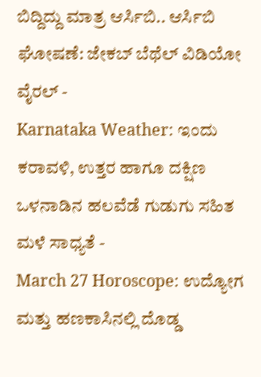ಬಿದ್ದಿದ್ದು ಮಾತ್ರ ಆರ್ಸಿಬಿ.. ಆರ್ಸಿಬಿ ಘೋಷಣೆ: ಜೇಕಬ್ ಬೆಥೆಲ್ ವಿಡಿಯೋ ವೈರಲ್ -
Karnataka Weather: ಇಂದು ಕರಾವಳಿ, ಉತ್ತರ ಹಾಗೂ ದಕ್ಷಿಣ ಒಳನಾಡಿನ ಹಲವೆಡೆ ಗುಡುಗು ಸಹಿತ ಮಳೆ ಸಾಧ್ಯತೆ -
March 27 Horoscope: ಉದ್ಯೋಗ ಮತ್ತು ಹಣಕಾಸಿನಲ್ಲಿ ದೊಡ್ಡ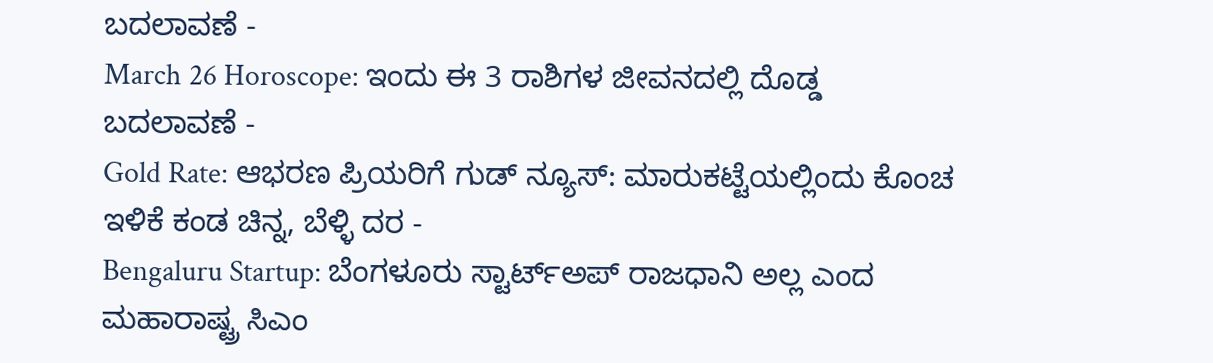ಬದಲಾವಣೆ -
March 26 Horoscope: ಇಂದು ಈ 3 ರಾಶಿಗಳ ಜೀವನದಲ್ಲಿ ದೊಡ್ಡ ಬದಲಾವಣೆ -
Gold Rate: ಆಭರಣ ಪ್ರಿಯರಿಗೆ ಗುಡ್ ನ್ಯೂಸ್: ಮಾರುಕಟ್ಟೆಯಲ್ಲಿಂದು ಕೊಂಚ ಇಳಿಕೆ ಕಂಡ ಚಿನ್ನ, ಬೆಳ್ಳಿ ದರ -
Bengaluru Startup: ಬೆಂಗಳೂರು ಸ್ಟಾರ್ಟ್ಅಪ್ ರಾಜಧಾನಿ ಅಲ್ಲ ಎಂದ ಮಹಾರಾಷ್ಟ್ರ ಸಿಎಂ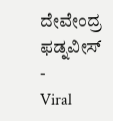ದೇವೇಂದ್ರ ಫಡ್ನವೀಸ್ -
Viral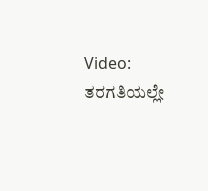Video: ತರಗತಿಯಲ್ಲೇ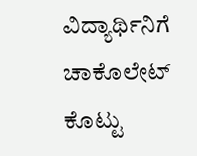ವಿದ್ಯಾರ್ಥಿನಿಗೆ ಚಾಕೊಲೇಟ್ ಕೊಟ್ಟು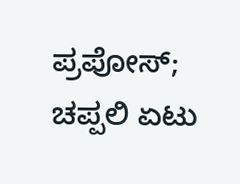ಪ್ರಪೋಸ್; ಚಪ್ಪಲಿ ಏಟು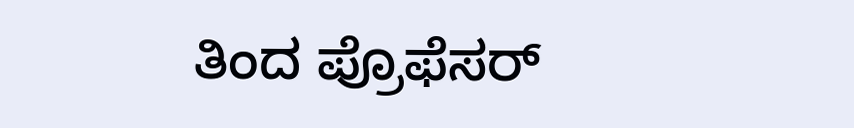ತಿಂದ ಪ್ರೊಫೆಸರ್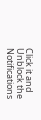Click it and Unblock the Notifications